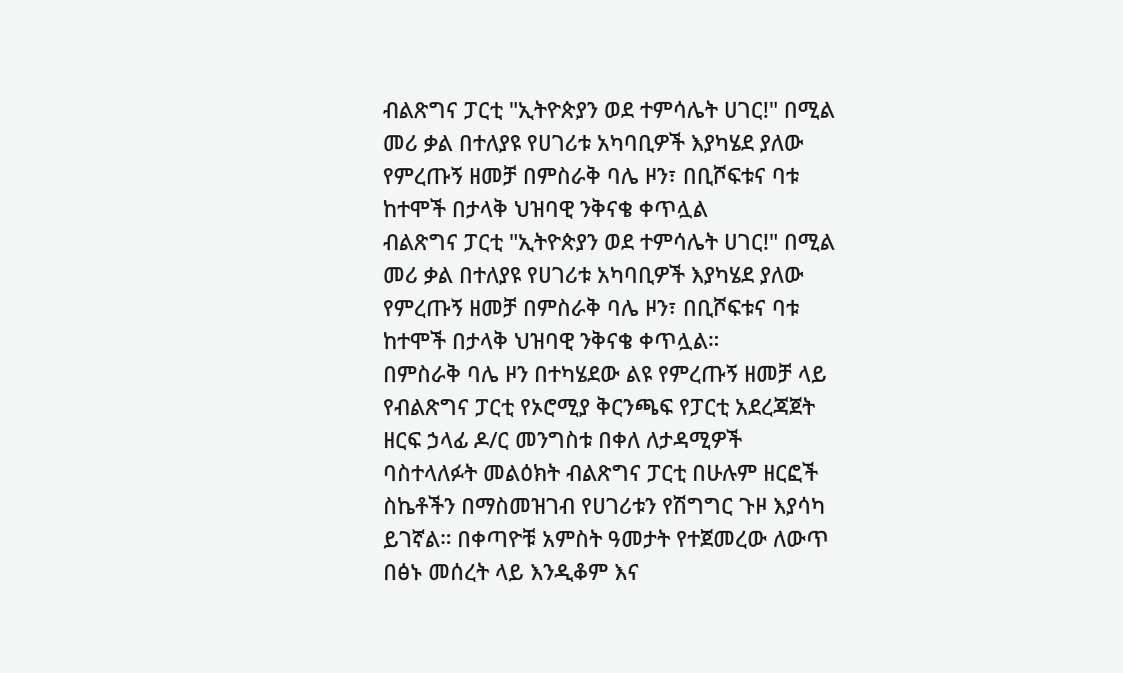ብልጽግና ፓርቲ "ኢትዮጵያን ወደ ተምሳሌት ሀገር!" በሚል መሪ ቃል በተለያዩ የሀገሪቱ አካባቢዎች እያካሄደ ያለው የምረጡኝ ዘመቻ በምስራቅ ባሌ ዞን፣ በቢሾፍቱና ባቱ ከተሞች በታላቅ ህዝባዊ ንቅናቄ ቀጥሏል
ብልጽግና ፓርቲ "ኢትዮጵያን ወደ ተምሳሌት ሀገር!" በሚል መሪ ቃል በተለያዩ የሀገሪቱ አካባቢዎች እያካሄደ ያለው የምረጡኝ ዘመቻ በምስራቅ ባሌ ዞን፣ በቢሾፍቱና ባቱ ከተሞች በታላቅ ህዝባዊ ንቅናቄ ቀጥሏል።
በምስራቅ ባሌ ዞን በተካሄደው ልዩ የምረጡኝ ዘመቻ ላይ የብልጽግና ፓርቲ የኦሮሚያ ቅርንጫፍ የፓርቲ አደረጃጀት ዘርፍ ኃላፊ ዶ/ር መንግስቱ በቀለ ለታዳሚዎች ባስተላለፉት መልዕክት ብልጽግና ፓርቲ በሁሉም ዘርፎች ስኬቶችን በማስመዝገብ የሀገሪቱን የሽግግር ጉዞ እያሳካ ይገኛል። በቀጣዮቹ አምስት ዓመታት የተጀመረው ለውጥ በፅኑ መሰረት ላይ እንዲቆም እና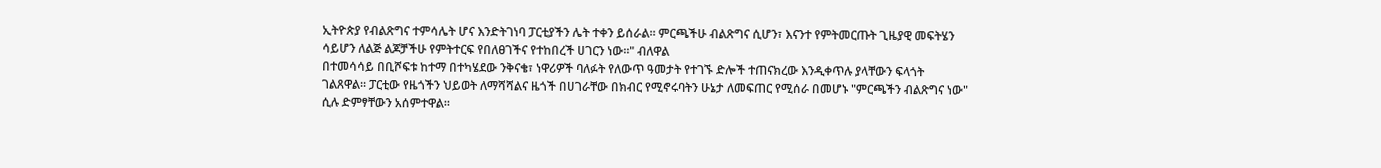ኢትዮጵያ የብልጽግና ተምሳሌት ሆና እንድትገነባ ፓርቲያችን ሌት ተቀን ይሰራል። ምርጫችሁ ብልጽግና ሲሆን፣ እናንተ የምትመርጡት ጊዜያዊ መፍትሄን ሳይሆን ለልጅ ልጆቻችሁ የምትተርፍ የበለፀገችና የተከበረች ሀገርን ነው።" ብለዋል
በተመሳሳይ በቢሾፍቱ ከተማ በተካሄደው ንቅናቄ፣ ነዋሪዎች ባለፉት የለውጥ ዓመታት የተገኙ ድሎች ተጠናክረው እንዲቀጥሉ ያላቸውን ፍላጎት ገልጸዋል። ፓርቲው የዜጎችን ህይወት ለማሻሻልና ዜጎች በሀገራቸው በክብር የሚኖሩባትን ሁኔታ ለመፍጠር የሚሰራ በመሆኑ "ምርጫችን ብልጽግና ነው" ሲሉ ድምፃቸውን አሰምተዋል።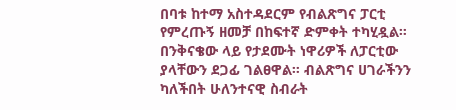በባቱ ከተማ አስተዳደርም የብልጽግና ፓርቲ የምረጡኝ ዘመቻ በከፍተኛ ድምቀት ተካሂዷል። በንቅናቄው ላይ የታደሙት ነዋሪዎች ለፓርቲው ያላቸውን ደጋፊ ገልፀዋል። ብልጽግና ሀገራችንን ካለችበት ሁለንተናዊ ስብራት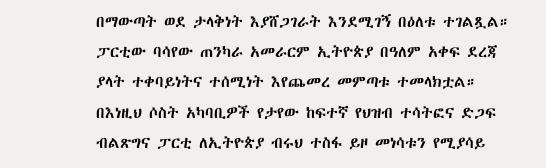በማውጣት ወደ ታላቅነት እያሸጋገራት እንደሚገኝ በዕለቱ ተገልጿል። ፓርቲው ባሳየው ጠንካራ አመራርም ኢትዮጵያ በዓለም አቀፍ ደረጃ ያላት ተቀባይነትና ተሰሚነት እየጨመረ መምጣቱ ተመላክቷል።
በእነዚህ ሶስት አካባቢዎች የታየው ከፍተኛ የህዝብ ተሳትፎና ድጋፍ ብልጽግና ፓርቲ ለኢትዮጵያ ብሩህ ተስፋ ይዞ መነሳቱን የሚያሳይ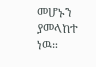መሆኑን ያመላከተ ነዉ።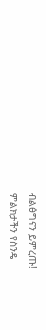ብልፅግናን ይምረጡ!
ምልክታችን የስንዴ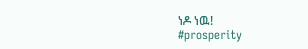ነዶ ነዉ!
#prosperity